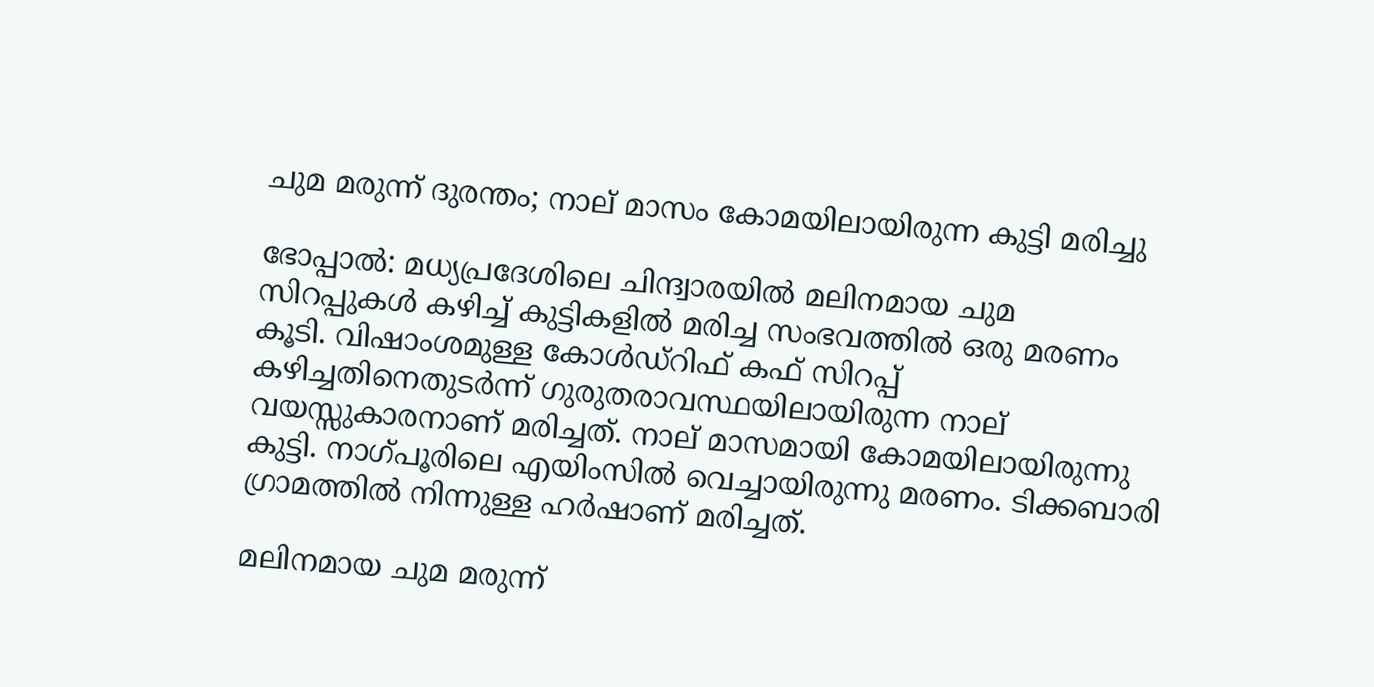ചുമ മരുന്ന് ദുരന്തം; നാല് മാസം കോമയിലായിരുന്ന കുട്ടി മരിച്ചു

ഭോപ്പാൽ: മധ്യപ്രദേശിലെ ചിന്ദ്വാരയിൽ മലിനമായ ചുമ സിറപ്പുകൾ കഴിച്ച് കുട്ടികളിൽ മരിച്ച സംഭവത്തിൽ ഒരു മരണം കൂടി. വിഷാംശമുള്ള കോൾഡ്‌റിഫ് കഫ് സിറപ്പ് കഴിച്ചതിനെതുടർന്ന് ഗുരുതരാവസ്ഥയിലായിരുന്ന നാല് വയസ്സുകാരനാണ് മരിച്ചത്. നാല് മാസമായി കോമയിലായിരുന്നു കുട്ടി. നാഗ്പൂരിലെ എയിംസിൽ വെച്ചായിരുന്നു മരണം. ടിക്കബാരി ഗ്രാമത്തിൽ നിന്നുള്ള ഹർഷാണ് മരിച്ചത്.

മലിനമായ ചുമ മരുന്ന്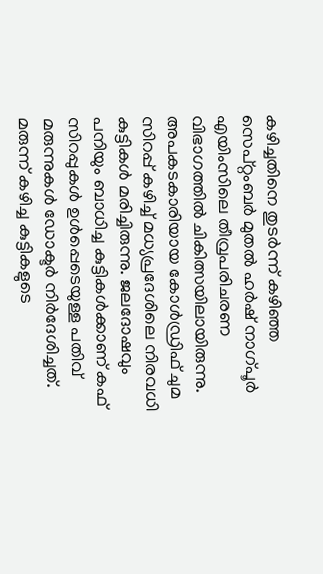കഴിച്ചതിനെ തുടർന്ന് കഴിഞ്ഞ സെപ്റ്റംബർ മുതൽ ഹർഷ് നാഗ്പൂർ എയിംസിലെ തീവ്രപരിചരണ വിഭാഗത്തിൽ ചികിത്സയിലായിരുന്നു. അപകടകാരിയായ കോൾഡ്രിഫ് ചുമ സിറപ്പ് കഴിച്ച് മധ്യപ്രദേശിലെ നിരവധി കുട്ടികൾ മരിച്ചിരുന്നു. ജലദോഷവും പനിയും ബാധിച്ച കുട്ടികൾക്കാണ് കഫ് സിറപ്പുകൾ ഉൾപ്പെടെയുള്ള പതിവ് മരുന്നുകൾ ഡോക്ടർ നിർദേശിച്ചത്. മരുന്ന് കഴിച്ച കുട്ടികളുടെ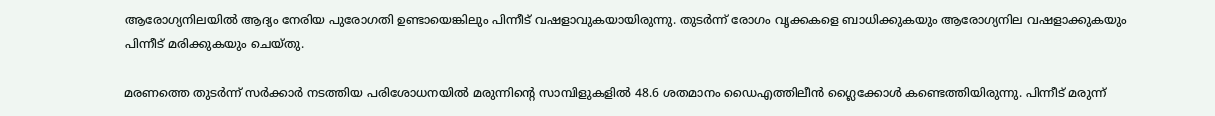ആരോഗ്യനിലയിൽ ആദ്യം നേരിയ പുരോഗതി ഉണ്ടായെങ്കിലും പിന്നീട് വഷളാവുകയായിരുന്നു. തുടർന്ന് രോഗം വൃക്കകളെ ബാധിക്കുകയും ആരോഗ്യനില വഷളാക്കുകയും പിന്നീട് മരിക്കുകയും ചെയ്തു.

മരണത്തെ തുടർന്ന് സർക്കാർ നടത്തിയ പരിശോധനയിൽ മരുന്നിന്റെ സാമ്പിളുകളിൽ 48.6 ശതമാനം ഡൈഎത്തിലീൻ ഗ്ലൈക്കോൾ കണ്ടെത്തിയിരുന്നു. പിന്നീട് മരുന്ന്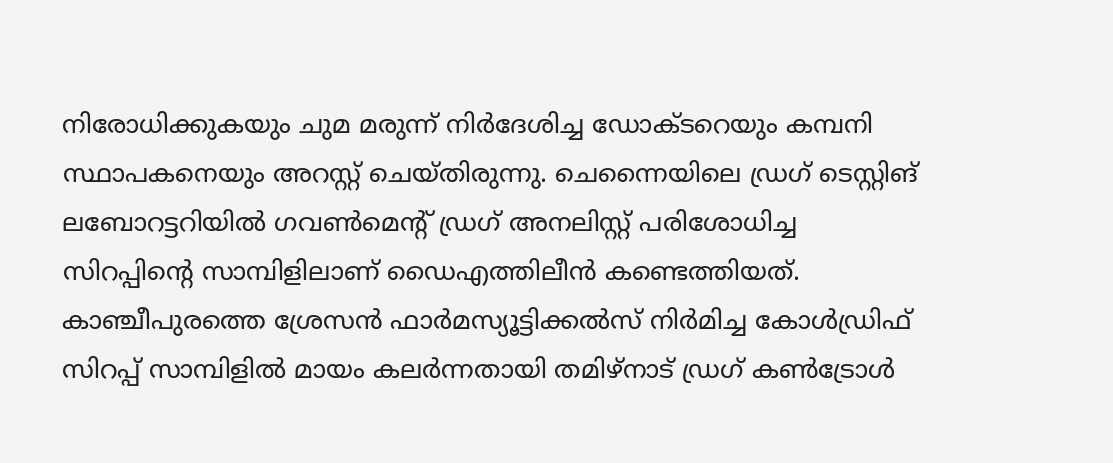നിരോധിക്കുകയും ചുമ മരുന്ന് നിർദേശിച്ച ഡോക്ടറെയും കമ്പനി സ്ഥാപകനെയും അറസ്റ്റ് ചെയ്തിരുന്നു. ചെന്നൈയിലെ ഡ്രഗ് ടെസ്റ്റിങ് ലബോറട്ടറിയിൽ ഗവൺമെന്റ് ഡ്രഗ് അനലിസ്റ്റ് പരിശോധിച്ച സിറപ്പിന്റെ സാമ്പിളിലാണ് ഡൈഎത്തിലീൻ കണ്ടെത്തിയത്. കാഞ്ചീപുരത്തെ ശ്രേസൻ ഫാർമസ്യൂട്ടിക്കൽസ് നിർമിച്ച കോൾഡ്രിഫ് സിറപ്പ് സാമ്പിളിൽ മായം കലർന്നതായി തമിഴ്‌നാട് ഡ്രഗ് കൺട്രോൾ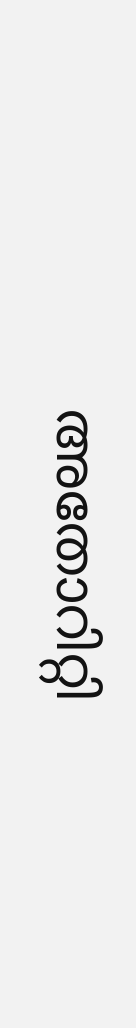അതോറിറ്റി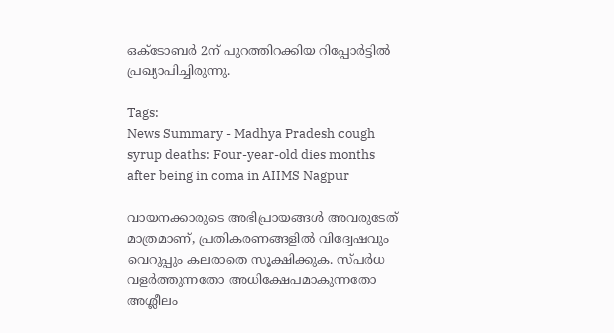ഒക്ടോബർ 2ന് പുറത്തിറക്കിയ റിപ്പോർട്ടിൽ പ്രഖ്യാപിച്ചിരുന്നു.

Tags:
News Summary - Madhya Pradesh cough syrup deaths: Four-year-old dies months after being in coma in AIIMS Nagpur

വായനക്കാരുടെ അഭിപ്രായങ്ങള്‍ അവരുടേത് മാത്രമാണ്, പ്രതികരണങ്ങളിൽ വിദ്വേഷവും വെറുപ്പും കലരാതെ സൂക്ഷിക്കുക. സ്പർധ വളർത്തുന്നതോ അധിക്ഷേപമാകുന്നതോ അശ്ലീലം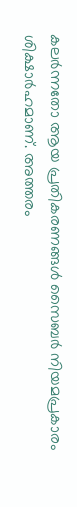കലർന്നതോ ആയ പ്രതികരണങ്ങൾ സൈബർ നിയമപ്രകാരം ശിക്ഷാർഹമാണ്. അത്തരം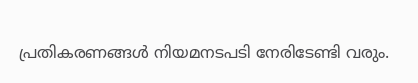പ്രതികരണങ്ങൾ നിയമനടപടി നേരിടേണ്ടി വരും.